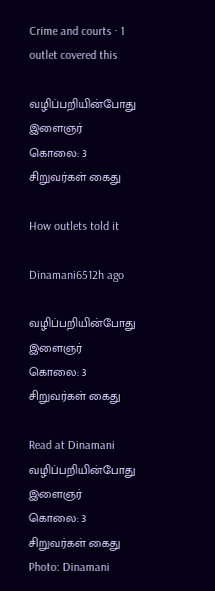Crime and courts · 1 outlet covered this

வழிப்பறியின்போது இளைஞர் கொலை: 3 சிறுவர்கள் கைது

How outlets told it

Dinamani6512h ago

வழிப்பறியின்போது இளைஞர் கொலை: 3 சிறுவர்கள் கைது

Read at Dinamani
வழிப்பறியின்போது இளைஞர் கொலை: 3 சிறுவர்கள் கைது
Photo: Dinamani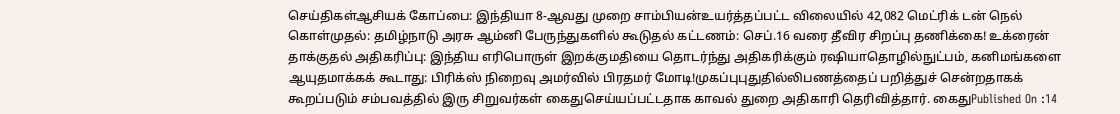செய்திகள்ஆசியக் கோப்பை: இந்தியா 8-ஆவது முறை சாம்பியன்உயர்த்தப்பட்ட விலையில் 42,082 மெட்ரிக் டன் நெல் கொள்முதல்: தமிழ்நாடு அரசு ஆம்னி பேருந்துகளில் கூடுதல் கட்டணம்: செப்.16 வரை தீவிர சிறப்பு தணிக்கை! உக்ரைன் தாக்குதல் அதிகரிப்பு: இந்திய எரிபொருள் இறக்குமதியை தொடர்ந்து அதிகரிக்கும் ரஷியாதொழில்நுட்பம், கனிமங்களை ஆயுதமாக்கக் கூடாது: பிரிக்ஸ் நிறைவு அமர்வில் பிரதமர் மோடி!முகப்புபுதுதில்லிபணத்தைப் பறித்துச் சென்றதாகக் கூறப்படும் சம்பவத்தில் இரு சிறுவர்கள் கைதுசெய்யப்பட்டதாக காவல் துறை அதிகாரி தெரிவித்தார். கைதுPublished On :14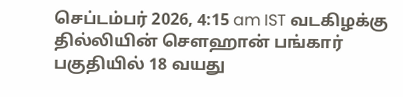செப்டம்பர் 2026, 4:15 am IST வடகிழக்கு தில்லியின் சௌஹான் பங்கார் பகுதியில் 18 வயது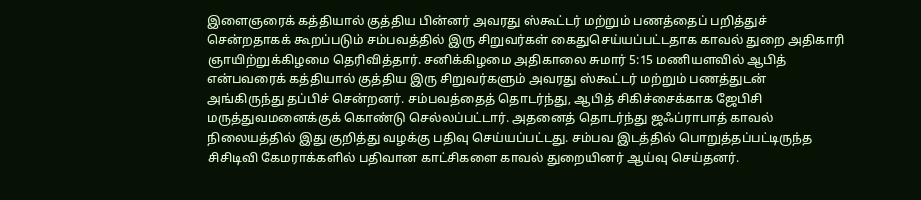இளைஞரைக் கத்தியால் குத்திய பின்னர் அவரது ஸ்கூட்டர் மற்றும் பணத்தைப் பறித்துச் சென்றதாகக் கூறப்படும் சம்பவத்தில் இரு சிறுவர்கள் கைதுசெய்யப்பட்டதாக காவல் துறை அதிகாரி ஞாயிற்றுக்கிழமை தெரிவித்தார். சனிக்கிழமை அதிகாலை சுமார் 5:15 மணியளவில் ஆபித் என்பவரைக் கத்தியால் குத்திய இரு சிறுவர்களும் அவரது ஸ்கூட்டர் மற்றும் பணத்துடன் அங்கிருந்து தப்பிச் சென்றனர். சம்பவத்தைத் தொடர்ந்து, ஆபித் சிகிச்சைக்காக ஜேபிசி மருத்துவமனைக்குக் கொண்டு செல்லப்பட்டார். அதனைத் தொடர்ந்து ஜஃப்ராபாத் காவல் நிலையத்தில் இது குறித்து வழக்கு பதிவு செய்யப்பட்டது. சம்பவ இடத்தில் பொறுத்தப்பட்டிருந்த சிசிடிவி கேமராக்களில் பதிவான காட்சிகளை காவல் துறையினர் ஆய்வு செய்தனர்.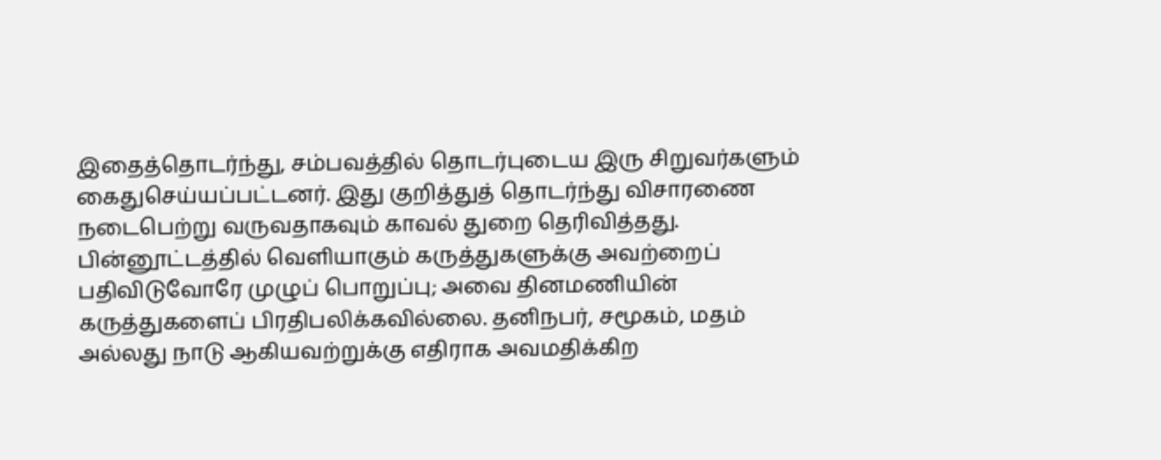இதைத்தொடர்ந்து, சம்பவத்தில் தொடர்புடைய இரு சிறுவர்களும் கைதுசெய்யப்பட்டனர். இது குறித்துத் தொடர்ந்து விசாரணை நடைபெற்று வருவதாகவும் காவல் துறை தெரிவித்தது. பின்னூட்டத்தில் வெளியாகும் கருத்துகளுக்கு அவற்றைப் பதிவிடுவோரே முழுப் பொறுப்பு; அவை தினமணியின் கருத்துகளைப் பிரதிபலிக்கவில்லை. தனிநபர், சமூகம், மதம் அல்லது நாடு ஆகியவற்றுக்கு எதிராக அவமதிக்கிற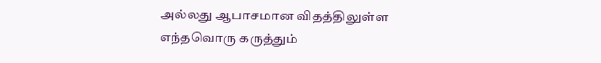அல்லது ஆபாசமான விதத்திலுள்ள எந்தவொரு கருத்தும்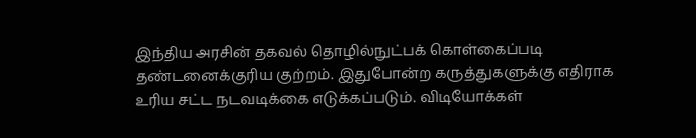இந்திய அரசின் தகவல் தொழில்நுட்பக் கொள்கைப்படி தண்டனைக்குரிய குற்றம். இதுபோன்ற கருத்துகளுக்கு எதிராக உரிய சட்ட நடவடிக்கை எடுக்கப்படும். விடியோக்கள்